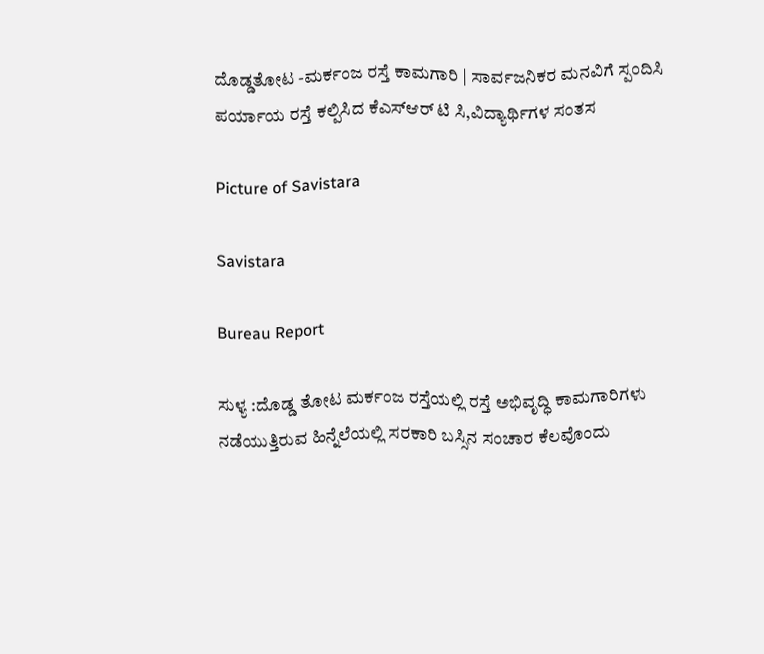ದೊಡ್ಡತೋಟ -ಮರ್ಕಂಜ ರಸ್ತೆ ಕಾಮಗಾರಿ | ಸಾರ್ವಜನಿಕರ ಮನವಿಗೆ ಸ್ಪಂದಿಸಿ ಪರ್ಯಾಯ ರಸ್ತೆ ಕಲ್ಪಿಸಿದ ಕೆಎಸ್ಆರ್ ಟಿ ಸಿ,ವಿದ್ಯಾರ್ಥಿಗಳ ಸಂತಸ

Picture of Savistara

Savistara

Bureau Report

ಸುಳ್ಯ :ದೊಡ್ಡ ತೋಟ ಮರ್ಕಂಜ ರಸ್ತೆಯಲ್ಲಿ ರಸ್ತೆ ಅಭಿವೃದ್ಧಿ ಕಾಮಗಾರಿಗಳು ನಡೆಯುತ್ತಿರುವ ಹಿನ್ನೆಲೆಯಲ್ಲಿ ಸರಕಾರಿ ಬಸ್ಸಿನ ಸಂಚಾರ ಕೆಲವೊಂದು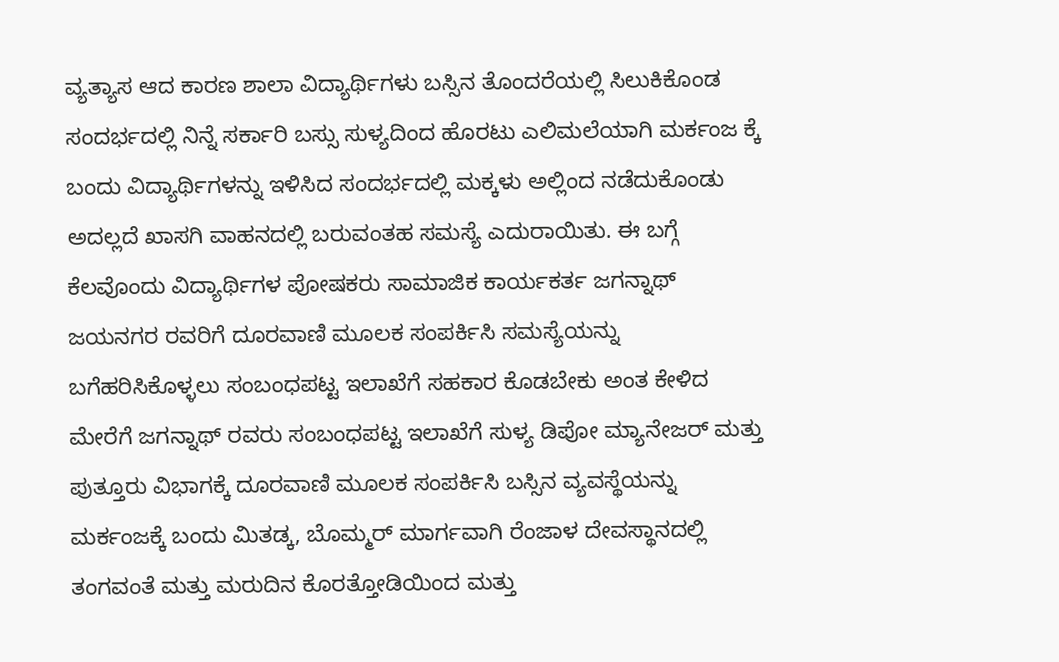ವ್ಯತ್ಯಾಸ ಆದ ಕಾರಣ ಶಾಲಾ ವಿದ್ಯಾರ್ಥಿಗಳು ಬಸ್ಸಿನ ತೊಂದರೆಯಲ್ಲಿ ಸಿಲುಕಿಕೊಂಡ ಸಂದರ್ಭದಲ್ಲಿ ನಿನ್ನೆ ಸರ್ಕಾರಿ ಬಸ್ಸು ಸುಳ್ಯದಿಂದ ಹೊರಟು ಎಲಿಮಲೆಯಾಗಿ ಮರ್ಕಂಜ ಕ್ಕೆ ಬಂದು ವಿದ್ಯಾರ್ಥಿಗಳನ್ನು ಇಳಿಸಿದ ಸಂದರ್ಭದಲ್ಲಿ ಮಕ್ಕಳು ಅಲ್ಲಿಂದ ನಡೆದುಕೊಂಡು ಅದಲ್ಲದೆ ಖಾಸಗಿ ವಾಹನದಲ್ಲಿ ಬರುವಂತಹ ಸಮಸ್ಯೆ ಎದುರಾಯಿತು. ಈ ಬಗ್ಗೆ ಕೆಲವೊಂದು ವಿದ್ಯಾರ್ಥಿಗಳ ಪೋಷಕರು ಸಾಮಾಜಿಕ ಕಾರ್ಯಕರ್ತ ಜಗನ್ನಾಥ್ ಜಯನಗರ ರವರಿಗೆ ದೂರವಾಣಿ ಮೂಲಕ ಸಂಪರ್ಕಿಸಿ ಸಮಸ್ಯೆಯನ್ನು ಬಗೆಹರಿಸಿಕೊಳ್ಳಲು ಸಂಬಂಧಪಟ್ಟ ಇಲಾಖೆಗೆ ಸಹಕಾರ ಕೊಡಬೇಕು ಅಂತ ಕೇಳಿದ ಮೇರೆಗೆ ಜಗನ್ನಾಥ್ ರವರು ಸಂಬಂಧಪಟ್ಟ ಇಲಾಖೆಗೆ ಸುಳ್ಯ ಡಿಪೋ ಮ್ಯಾನೇಜರ್ ಮತ್ತು ಪುತ್ತೂರು ವಿಭಾಗಕ್ಕೆ ದೂರವಾಣಿ ಮೂಲಕ ಸಂಪರ್ಕಿಸಿ ಬಸ್ಸಿನ ವ್ಯವಸ್ಥೆಯನ್ನು ಮರ್ಕಂಜಕ್ಕೆ ಬಂದು ಮಿತಡ್ಕ, ಬೊಮ್ಮರ್ ಮಾರ್ಗವಾಗಿ ರೆಂಜಾಳ ದೇವಸ್ಥಾನದಲ್ಲಿ ತಂಗವಂತೆ ಮತ್ತು ಮರುದಿನ ಕೊರತ್ತೋಡಿಯಿಂದ ಮತ್ತು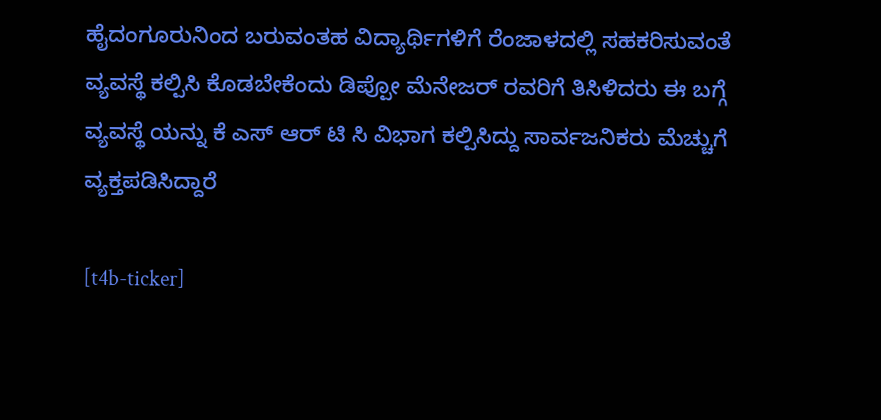ಹೈದಂಗೂರುನಿಂದ ಬರುವಂತಹ ವಿದ್ಯಾರ್ಥಿಗಳಿಗೆ ರೆಂಜಾಳದಲ್ಲಿ ಸಹಕರಿಸುವಂತೆ ವ್ಯವಸ್ಥೆ ಕಲ್ಪಿಸಿ ಕೊಡಬೇಕೆಂದು ಡಿಪ್ಪೋ ಮೆನೇಜರ್ ರವರಿಗೆ ತಿಸಿಳಿದರು ಈ ಬಗ್ಗೆ ವ್ಯವಸ್ಥೆ ಯನ್ನು ಕೆ ಎಸ್ ಆರ್ ಟಿ ಸಿ ವಿಭಾಗ ಕಲ್ಪಿಸಿದ್ದು ಸಾರ್ವಜನಿಕರು ಮೆಚ್ಚುಗೆ ವ್ಯಕ್ತಪಡಿಸಿದ್ದಾರೆ

[t4b-ticker]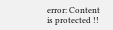error: Content is protected !!